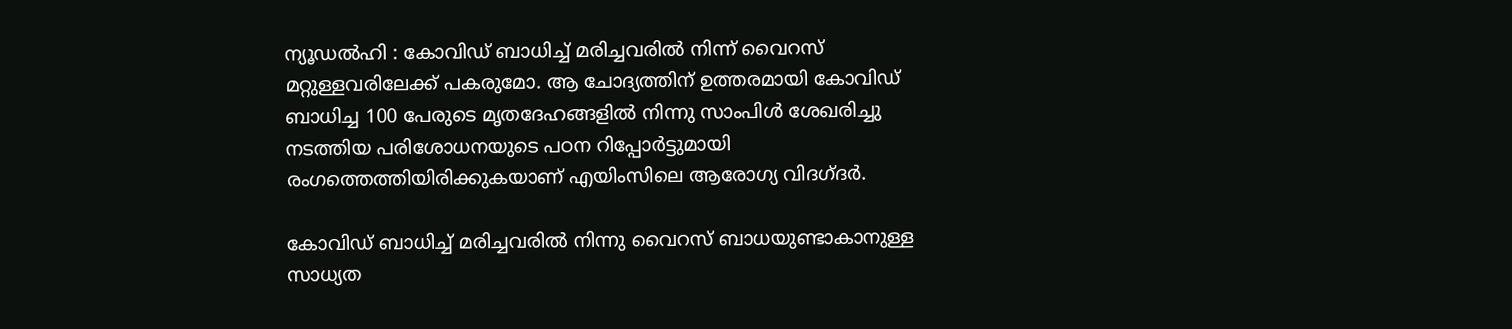ന്യൂഡല്‍ഹി : കോവിഡ് ബാധിച്ച്‌ മരിച്ചവരില്‍ നിന്ന് വൈറസ് മറ്റുള്ളവരിലേക്ക് പകരുമോ. ആ ചോദ്യത്തിന് ഉത്തരമായി കോവിഡ് ബാധിച്ച 100 പേരുടെ മൃതദേഹങ്ങളില്‍ നിന്നു സാംപിള്‍ ശേഖരിച്ചു നടത്തിയ പരിശോധനയുടെ പഠന റിപ്പോര്‍ട്ടുമായി രംഗത്തെത്തിയിരിക്കുകയാണ് എയിംസിലെ ആരോഗ്യ വിദഗ്ദര്‍.

കോവിഡ് ബാധിച്ച്‌ മരിച്ചവരില്‍ നിന്നു വൈറസ് ബാധയുണ്ടാകാനുള്ള സാധ്യത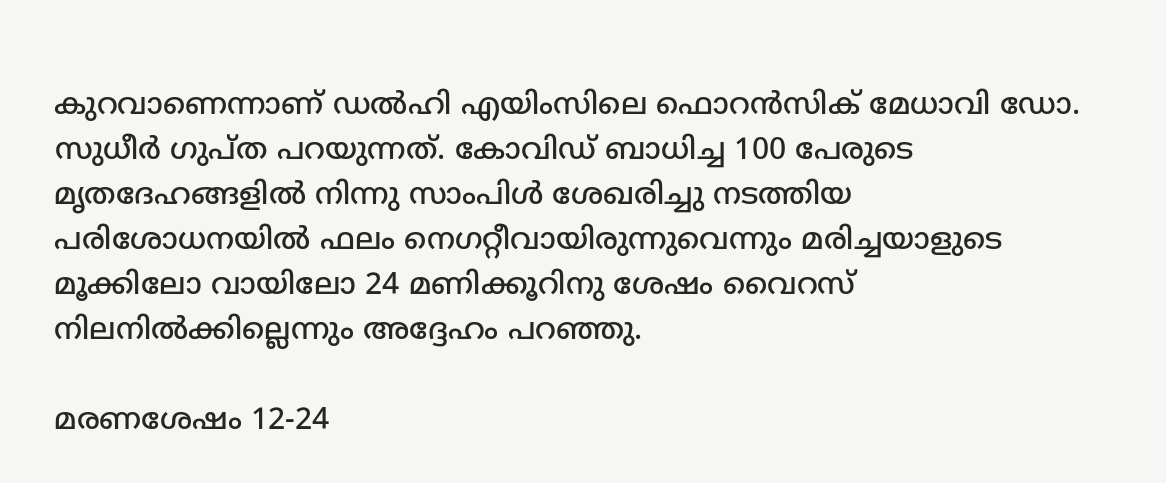കുറവാണെന്നാണ് ഡല്‍ഹി എയിംസിലെ ഫൊറന്‍സിക് മേധാവി ഡോ. സുധീര്‍ ഗുപ്ത പറയുന്നത്. കോവിഡ് ബാധിച്ച 100 പേരുടെ മൃതദേഹങ്ങളില്‍ നിന്നു സാംപിള്‍ ശേഖരിച്ചു നടത്തിയ പരിശോധനയില്‍ ഫലം നെഗറ്റീവായിരുന്നുവെന്നും മരിച്ചയാളുടെ മൂക്കിലോ വായിലോ 24 മണിക്കൂറിനു ശേഷം വൈറസ് നിലനില്‍ക്കില്ലെന്നും അദ്ദേഹം പറഞ്ഞു.

മരണശേഷം 12-24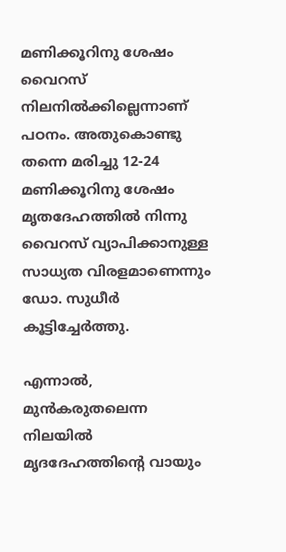മണിക്കൂറിനു ശേഷം വൈറസ് നിലനില്‍ക്കില്ലെന്നാണ് പഠനം. അതുകൊണ്ടു തന്നെ മരിച്ചു 12-24 മണിക്കൂറിനു ശേഷം മൃതദേഹത്തില്‍ നിന്നു വൈറസ് വ്യാപിക്കാനുള്ള സാധ്യത വിരളമാണെന്നും ഡോ. സുധീര്‍ കൂട്ടിച്ചേര്‍ത്തു.

എന്നാല്‍, മുന്‍കരുതലെന്ന നിലയില്‍ മൃദദേഹത്തിന്റെ വായും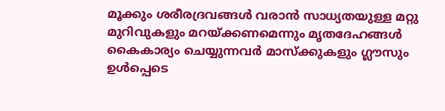മൂക്കും ശരീരദ്രവങ്ങള്‍ വരാന്‍ സാധ്യതയുള്ള മറ്റു മുറിവുകളും മറയ്ക്കണമെന്നും മൃതദേഹങ്ങള്‍ കൈകാര്യം ചെയ്യുന്നവര്‍ മാസ്ക്കുകളും ഗ്ലൗസും ഉള്‍പ്പെടെ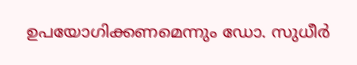ഉപയോഗിക്കണമെന്നും ഡോ. സുധീര്‍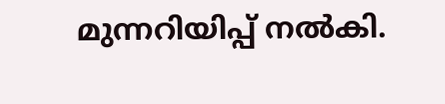മുന്നറിയിപ്പ് നല്‍കി.